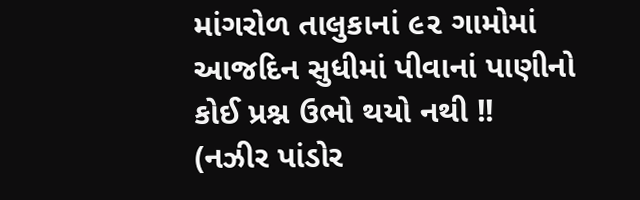માંગરોળ તાલુકાનાં ૯૨ ગામોમાં આજદિન સુધીમાં પીવાનાં પાણીનો કોઈ પ્રશ્ન ઉભો થયો નથી !!
(નઝીર પાંડોર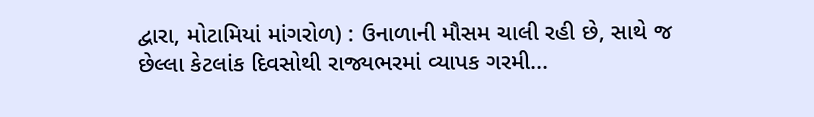દ્વારા, મોટામિયાં માંગરોળ) : ઉનાળાની મૌસમ ચાલી રહી છે, સાથે જ છેલ્લા કેટલાંક દિવસોથી રાજ્યભરમાં વ્યાપક ગરમી...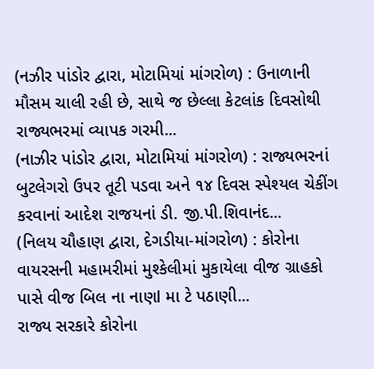(નઝીર પાંડોર દ્વારા, મોટામિયાં માંગરોળ) : ઉનાળાની મૌસમ ચાલી રહી છે, સાથે જ છેલ્લા કેટલાંક દિવસોથી રાજ્યભરમાં વ્યાપક ગરમી...
(નાઝીર પાંડોર દ્વારા, મોટામિયાં માંગરોળ) : રાજ્યભરનાં બુટલેગરો ઉપર તૂટી પડવા અને ૧૪ દિવસ સ્પેશ્યલ ચેકીંગ કરવાનાં આદેશ રાજયનાં ડી. જી.પી.શિવાનંદ...
(નિલય ચૌહાણ દ્વારા, દેગડીયા-માંગરોળ) : કોરોના વાયરસની મહામરીમાં મુશ્કેલીમાં મુકાયેલા વીજ ગ્રાહકો પાસે વીજ બિલ ના નાણl મા ટે પઠાણી...
રાજ્ય સરકારે કોરોના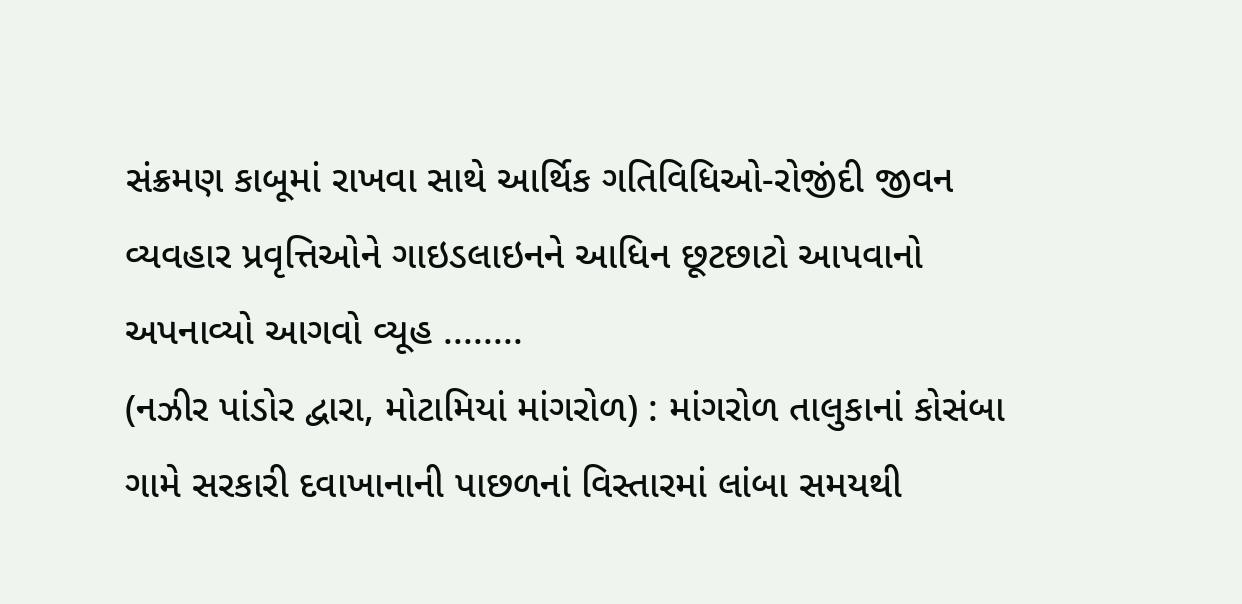સંક્રમણ કાબૂમાં રાખવા સાથે આર્થિક ગતિવિધિઓ-રોજીંદી જીવન વ્યવહાર પ્રવૃત્તિઓને ગાઇડલાઇનને આધિન છૂટછાટો આપવાનો અપનાવ્યો આગવો વ્યૂહ ........
(નઝીર પાંડોર દ્વારા, મોટામિયાં માંગરોળ) : માંગરોળ તાલુકાનાં કોસંબા ગામે સરકારી દવાખાનાની પાછળનાં વિસ્તારમાં લાંબા સમયથી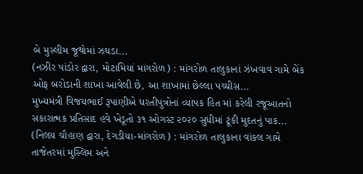બે મુસ્લીમ જૂથોમાં ઝઘડા...
(નઝીર પાંડોર દ્વારા, મોટામિયાં માંગરોળ) : માંગરોળ તાલુકાનાં ઝંખવાવ ગામે બેંક ઓફ બરોડાની શાખા આવેલી છે, આ શાખામાં છેલ્લા પચ્ચીસ...
મુખ્યમંત્રી વિજયભાઈ રૂપાણીએ ધરતીપુત્રોનાં વ્યાપક હિત માં કરેલી રજૂઆતનો સકારાત્મક પ્રતિસાદ હવે ખેડૂતો ૩૧ ઓગસ્ટ ૨૦૨૦ સુધીમાં ટૂંકી મુદતનું પાક...
(નિલય ચૌહાણ દ્વારા, દેગડીયા-માંગરોળ) : માંગરોળ તાલુકાના વાંકલ ગામે તાજેતરમાં મુસ્લિમ અને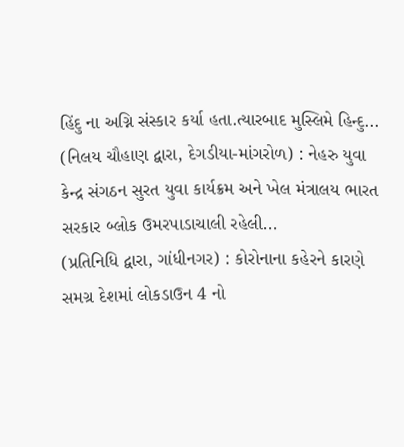હિંદુ ના અગ્નિ સંસ્કાર કર્યા હતા.ત્યારબાદ મુસ્લિમે હિન્દુ...
(નિલય ચૌહાણ દ્વારા, દેગડીયા-માંગરોળ) : નેહરુ યુવા કેન્દ્ર સંગઠન સુરત યુવા કાર્યક્રમ અને ખેલ મંત્રાલય ભારત સરકાર બ્લોક ઉમરપાડાચાલી રહેલી...
(પ્રતિનિધિ દ્વારા, ગાંધીનગર) : કોરોનાના કહેરને કારણે સમગ્ર દેશમાં લોકડાઉન 4 નો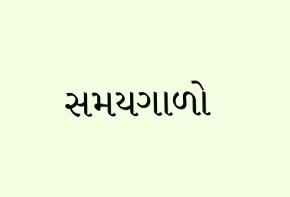સમયગાળો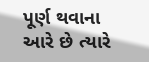પૂર્ણ થવાના આરે છે ત્યારે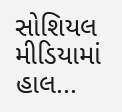સોશિયલ મીડિયામાં હાલ...